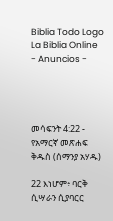Biblia Todo Logo
La Biblia Online
- Anuncios -




መሳፍንት 4:22 - የአማርኛ መጽሐፍ ቅዱስ (ሰማንያ አሃዱ)

22 እነሆም፥ ባርቅ ሲሣራን ሲያባርር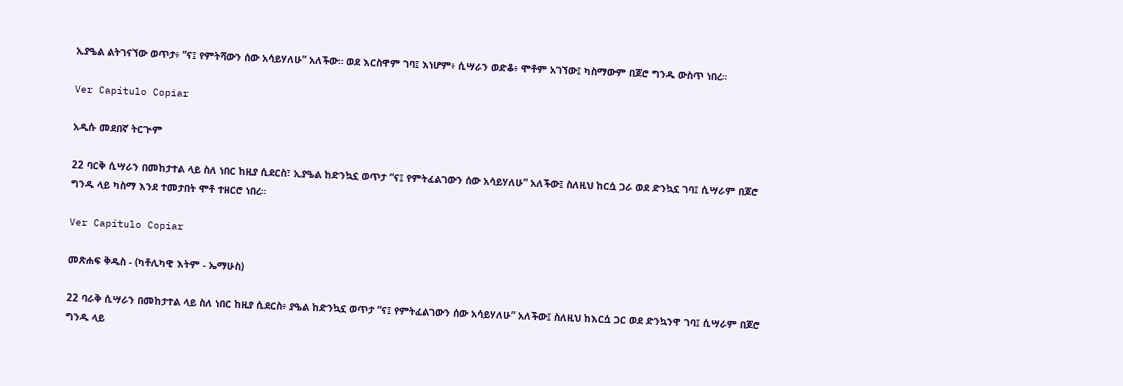ኢያዔል ልትገናኘው ወጥታ፥ “ና፤ የምትሻውን ሰው አሳይሃለሁ” አለችው። ወደ እርስዋም ገባ፤ እነሆም፥ ሲሣራን ወድቆ፥ ሞቶም አገኘው፤ ካስማውም በጆሮ ግንዱ ውስጥ ነበረ።

Ver Capítulo Copiar

አዲሱ መደበኛ ትርጒም

22 ባርቅ ሲሣራን በመከታተል ላይ ስለ ነበር ከዚያ ሲደርስ፣ ኢያዔል ከድንኳኗ ወጥታ “ና፤ የምትፈልገውን ሰው አሳይሃለሁ” አለችው፤ ስለዚህ ከርሷ ጋራ ወደ ድንኳኗ ገባ፤ ሲሣራም በጆሮ ግንዱ ላይ ካስማ እንደ ተመታበት ሞቶ ተዘርሮ ነበረ።

Ver Capítulo Copiar

መጽሐፍ ቅዱስ - (ካቶሊካዊ እትም - ኤማሁስ)

22 ባራቅ ሲሣራን በመከታተል ላይ ስለ ነበር ከዚያ ሲደርስ፥ ያዔል ከድንኳኗ ወጥታ “ና፤ የምትፈልገውን ሰው አሳይሃለሁ” አለችው፤ ስለዚህ ከእርሷ ጋር ወደ ድንኳንዋ ገባ፤ ሲሣራም በጆሮ ግንዱ ላይ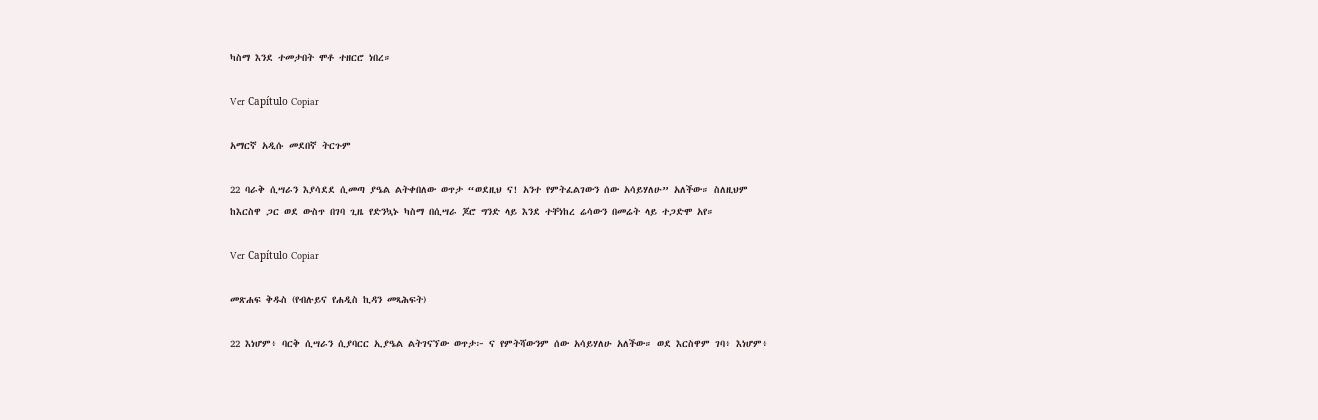ካስማ እንደ ተመታበት ሞቶ ተዘርሮ ነበረ።

Ver Capítulo Copiar

አማርኛ አዲሱ መደበኛ ትርጉም

22 ባራቅ ሲሣራን እያሳደደ ሲመጣ ያዔል ልትቀበለው ወጥታ “ወደዚህ ና! አንተ የምትፈልገውን ሰው አሳይሃለሁ” አለችው። ስለዚህም ከእርስዋ ጋር ወደ ውስጥ በገባ ጊዜ የድንኳኑ ካስማ በሲሣራ ጆሮ ግንድ ላይ እንደ ተቸነከረ ሬሳውን በመሬት ላይ ተጋድሞ አየ።

Ver Capítulo Copiar

መጽሐፍ ቅዱስ (የብሉይና የሐዲስ ኪዳን መጻሕፍት)

22 እነሆም፥ ባርቅ ሲሣራን ሲያባርር ኢያዔል ልትገናኘው ወጥታ፦ ና የምትሻውንም ሰው አሳይሃለሁ አለችው። ወደ እርስዋም ገባ፥ እነሆም፥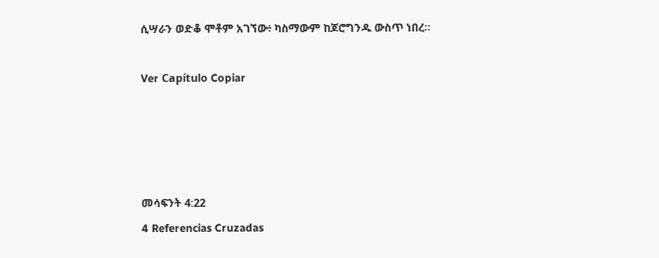ሲሣራን ወድቆ ሞቶም አገኘው፥ ካስማውም ከጆሮግንዱ ውስጥ ነበረ።

Ver Capítulo Copiar




መሳፍንት 4:22
4 Referencias Cruzadas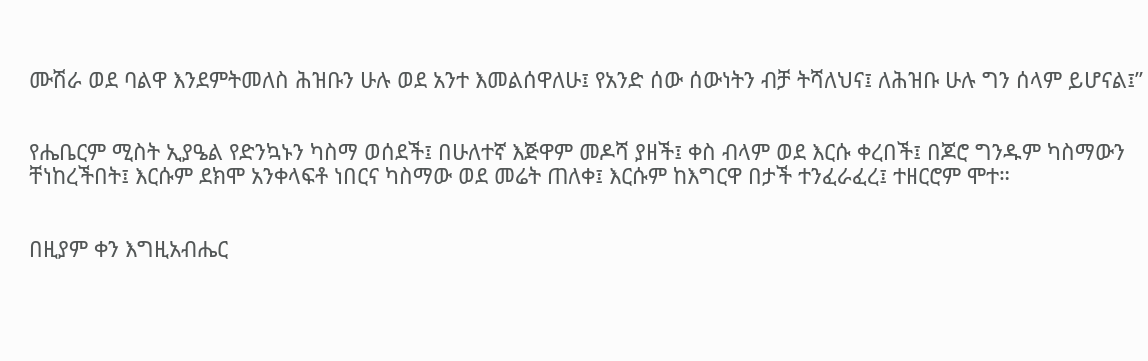ሙሽራ ወደ ባልዋ እንደምትመለስ ሕዝቡን ሁሉ ወደ አንተ እመልሰዋለሁ፤ የአንድ ሰው ሰውነትን ብቻ ትሻለህና፤ ለሕዝቡ ሁሉ ግን ሰላም ይሆናል፤”


የሔቤርም ሚስት ኢያዔል የድንኳኑን ካስማ ወሰደች፤ በሁለተኛ እጅዋም መዶሻ ያዘች፤ ቀስ ብላም ወደ እርሱ ቀረበች፤ በጆሮ ግንዱም ካስማውን ቸነከረችበት፤ እርሱም ደክሞ አንቀላፍቶ ነበርና ካስማው ወደ መሬት ጠለቀ፤ እርሱም ከእግርዋ በታች ተንፈራፈረ፤ ተዘርሮም ሞተ።


በዚያም ቀን እግዚአብሔር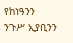የከነዓንን ንጉሥ ኢያቢንን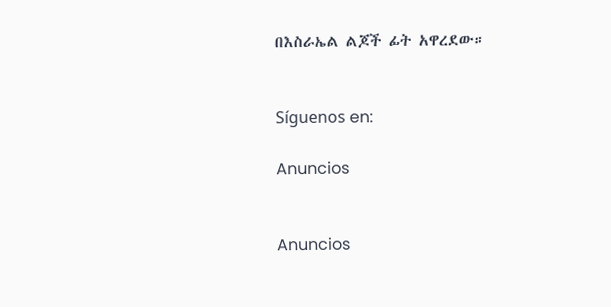በእስራኤል ልጆች ፊት አዋረደው።


Síguenos en:

Anuncios


Anuncios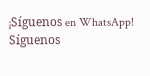¡Síguenos en WhatsApp! Síguenos